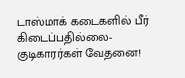டாஸ்மாக் கடைகளில் பீர் கிடைப்பதில்லை-குடிகாரர்கள் வேதனை!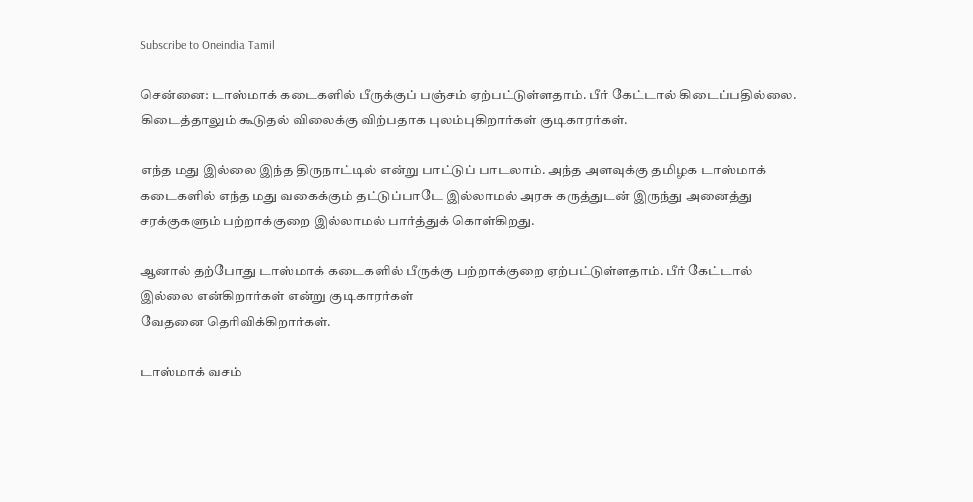Subscribe to Oneindia Tamil

சென்னை: டாஸ்மாக் கடைகளில் பீருக்குப் பஞ்சம் ஏற்பட்டுள்ளதாம். பீர் கேட்டால் கிடைப்பதில்லை. கிடைத்தாலும் கூடுதல் விலைக்கு விற்பதாக புலம்புகிறார்கள் குடிகாரர்கள்.

எந்த மது இல்லை இந்த திருநாட்டில் என்று பாட்டுப் பாடலாம். அந்த அளவுக்கு தமிழக டாஸ்மாக் கடைகளில் எந்த மது வகைக்கும் தட்டுப்பாடே இல்லாமல் அரசு கருத்துடன் இருந்து அனைத்து சரக்குகளும் பற்றாக்குறை இல்லாமல் பார்த்துக் கொள்கிறது.

ஆனால் தற்போது டாஸ்மாக் கடைகளில் பீருக்கு பற்றாக்குறை ஏற்பட்டுள்ளதாம். பீர் கேட்டால் இல்லை என்கிறார்கள் என்று குடிகாரர்கள்
வேதனை தெரிவிக்கிறார்கள்.

டாஸ்மாக் வசம்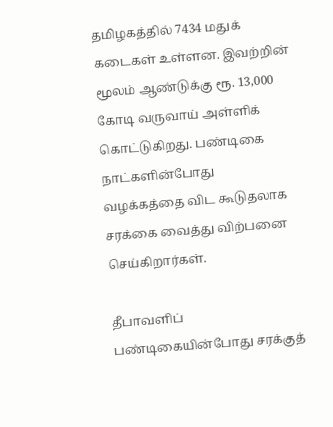தமிழகத்தில் 7434 மதுக் கடைகள் உள்ளன. இவற்றின் மூலம் ஆண்டுக்கு ரூ. 13,000 கோடி வருவாய் அள்ளிக் கொட்டுகிறது. பண்டிகை நாட்களின்போது வழக்கத்தை விட கூடுதலாக சரக்கை வைத்து விற்பனை செய்கிறார்கள்.

தீபாவளிப் பண்டிகையின்போது சரக்குத்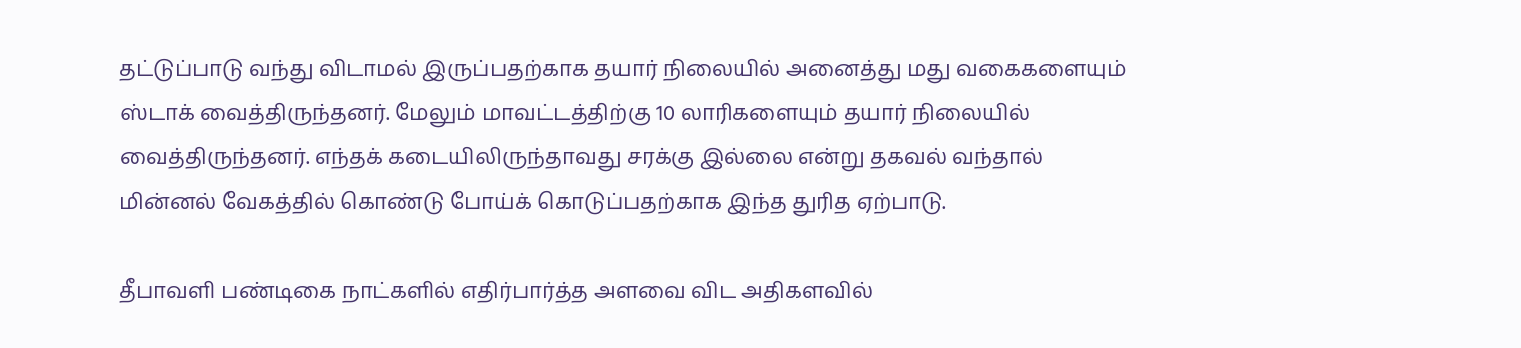தட்டுப்பாடு வந்து விடாமல் இருப்பதற்காக தயார் நிலையில் அனைத்து மது வகைகளையும் ஸ்டாக் வைத்திருந்தனர். மேலும் மாவட்டத்திற்கு 10 லாரிகளையும் தயார் நிலையில் வைத்திருந்தனர். எந்தக் கடையிலிருந்தாவது சரக்கு இல்லை என்று தகவல் வந்தால் மின்னல் வேகத்தில் கொண்டு போய்க் கொடுப்பதற்காக இந்த துரித ஏற்பாடு.

தீபாவளி பண்டிகை நாட்களில் எதிர்பார்த்த அளவை விட அதிகளவில்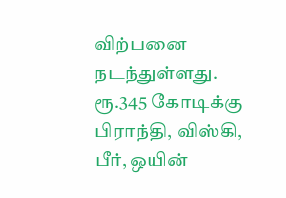விற்பனை நடந்துள்ளது. ரூ.345 கோடிக்கு பிராந்தி, விஸ்கி, பீர், ஒயின்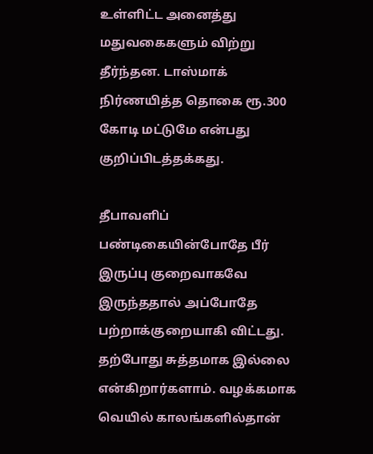உள்ளிட்ட அனைத்து மதுவகைகளும் விற்று தீர்ந்தன. டாஸ்மாக் நிர்ணயித்த தொகை ரூ.300 கோடி மட்டுமே என்பது குறிப்பிடத்தக்கது.

தீபாவளிப் பண்டிகையின்போதே பீர் இருப்பு குறைவாகவே இருந்ததால் அப்போதே பற்றாக்குறையாகி விட்டது. தற்போது சுத்தமாக இல்லை என்கிறார்களாம். வழக்கமாக வெயில் காலங்களில்தான்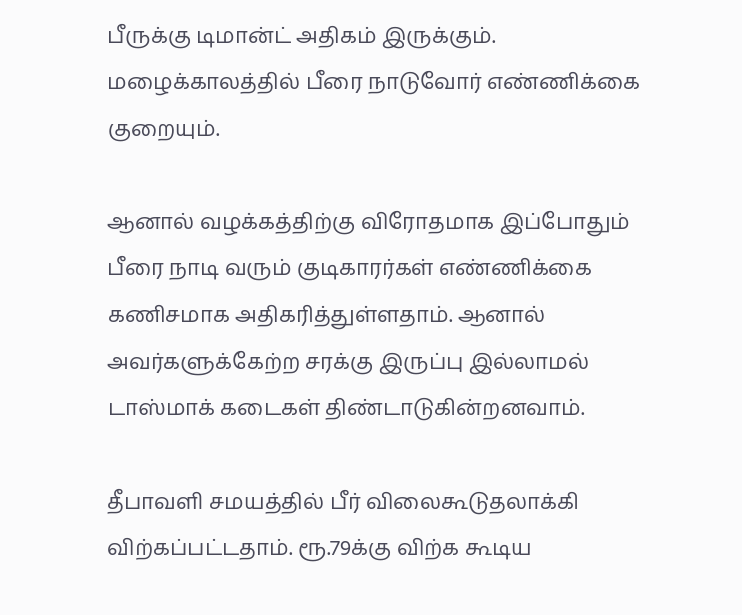பீருக்கு டிமான்ட் அதிகம் இருக்கும். மழைக்காலத்தில் பீரை நாடுவோர் எண்ணிக்கை குறையும்.

ஆனால் வழக்கத்திற்கு விரோதமாக இப்போதும் பீரை நாடி வரும் குடிகாரர்கள் எண்ணிக்கை கணிசமாக அதிகரித்துள்ளதாம். ஆனால் அவர்களுக்கேற்ற சரக்கு இருப்பு இல்லாமல் டாஸ்மாக் கடைகள் திண்டாடுகின்றனவாம்.

தீபாவளி சமயத்தில் பீர் விலைகூடுதலாக்கி விற்கப்பட்டதாம். ரூ.79க்கு விற்க கூடிய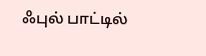ஃபுல் பாட்டில்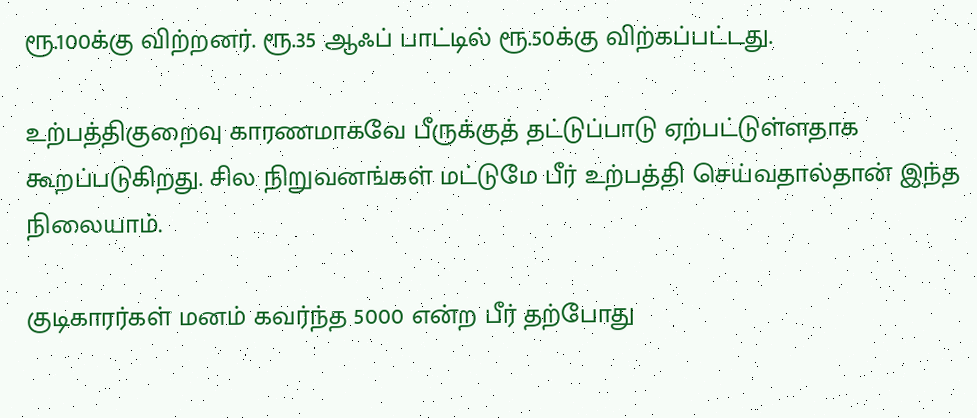ரூ.100க்கு விற்றனர். ரூ.35 ஆஃப் பாட்டில் ரூ.50க்கு விற்கப்பட்டது.

உற்பத்திகுறைவு காரணமாகவே பீருக்குத் தட்டுப்பாடு ஏற்பட்டுள்ளதாக கூறப்படுகிறது. சில நிறுவனங்கள் மட்டுமே பீர் உற்பத்தி செய்வதால்தான் இந்த நிலையாம்.

குடிகாரர்கள் மனம் கவர்ந்த 5000 என்ற பீர் தற்போது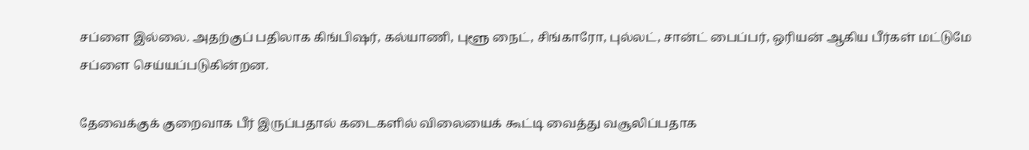சப்ளை இல்லை. அதற்குப் பதிலாக கிங்பிஷர், கல்யாணி, புளூ நைட், சிங்காரோ, புல்லட், சான்ட் பைப்பர், ஒரியன் ஆகிய பீர்கள் மட்டுமே சப்ளை செய்யப்படுகின்றன.

தேவைக்குக் குறைவாக பீர் இருப்பதால் கடைகளில் விலையைக் கூட்டி வைத்து வசூலிப்பதாக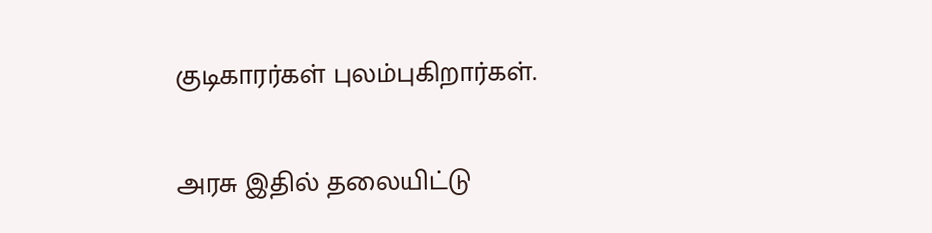குடிகாரர்கள் புலம்புகிறார்கள்.

அரசு இதில் தலையிட்டு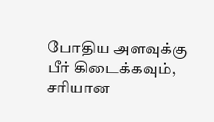போதிய அளவுக்கு பீர் கிடைக்கவும், சரியான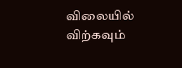விலையில் விற்கவும்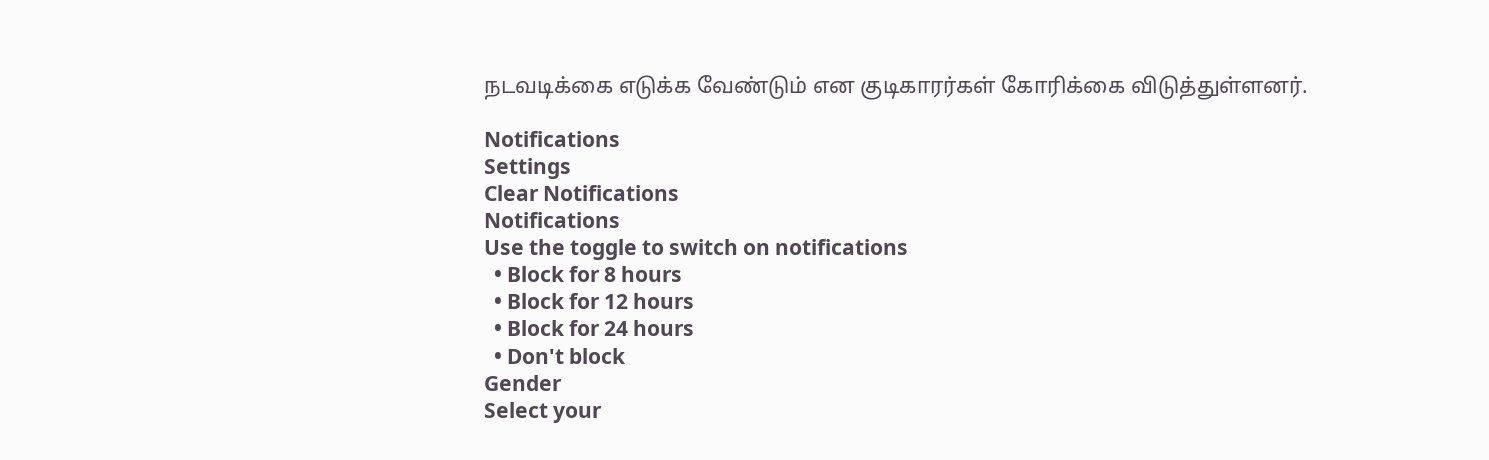நடவடிக்கை எடுக்க வேண்டும் என குடிகாரர்கள் கோரிக்கை விடுத்துள்ளனர்.

Notifications
Settings
Clear Notifications
Notifications
Use the toggle to switch on notifications
  • Block for 8 hours
  • Block for 12 hours
  • Block for 24 hours
  • Don't block
Gender
Select your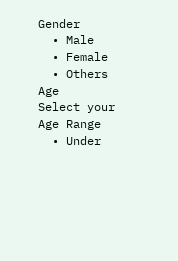Gender
  • Male
  • Female
  • Others
Age
Select your Age Range
  • Under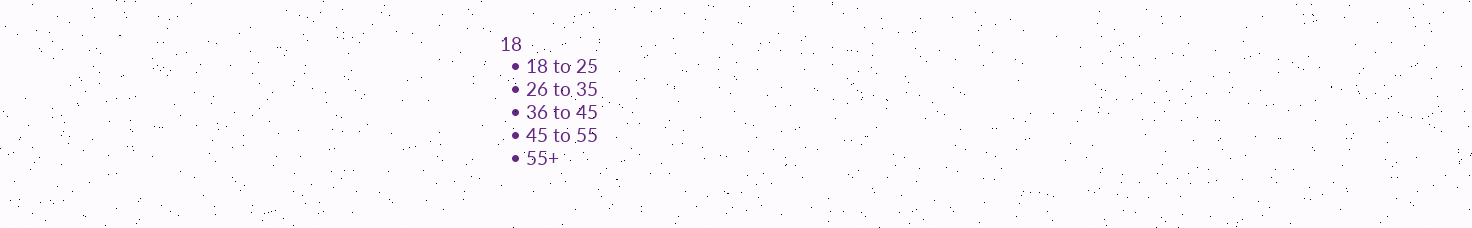18
  • 18 to 25
  • 26 to 35
  • 36 to 45
  • 45 to 55
  • 55+